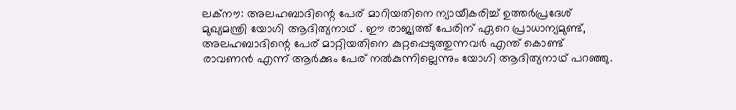ലക്‌നൗ: അലഹബാദിന്റെ പേര് മാറിയതിനെ ന്യായീകരിച്ച് ഉത്തര്‍പ്രദേശ് മുഖ്യമന്ത്രി യോഗി ആദിത്യനാഥ് . ഈ രാജ്യത്ത് പേരിന് ഏറെ പ്രാധാന്യമുണ്ട്, അലഹബാദിന്റെ പേര് മാറ്റിയതിനെ കുറ്റപ്പെടുത്തുന്നവര്‍ എന്ത് കൊണ്ട് രാവണന്‍ എന്ന് ആര്‍ക്കും പേര് നല്‍കുന്നില്ലെന്നും യോഗി ആദിത്യനാഥ് പറഞ്ഞു.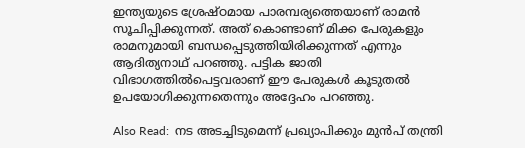ഇന്ത്യയുടെ ശ്രേഷ്ഠമായ പാരമ്പര്യത്തെയാണ് രാമന്‍ സൂചിപ്പിക്കുന്നത്. അത് കൊണ്ടാണ് മിക്ക പേരുകളും രാമനുമായി ബന്ധപ്പെടുത്തിയിരിക്കുന്നത് എന്നും ആദിത്യനാഥ് പറഞ്ഞു. പട്ടിക ജാതി വിഭാഗത്തില്‍പെട്ടവരാണ് ഈ പേരുകള്‍ കൂടുതല്‍ ഉപയോഗിക്കുന്നതെന്നും അദ്ദേഹം പറഞ്ഞു.

Also Read:  നട അടച്ചിടുമെന്ന് പ്രഖ്യാപിക്കും മുന്‍പ് തന്ത്രി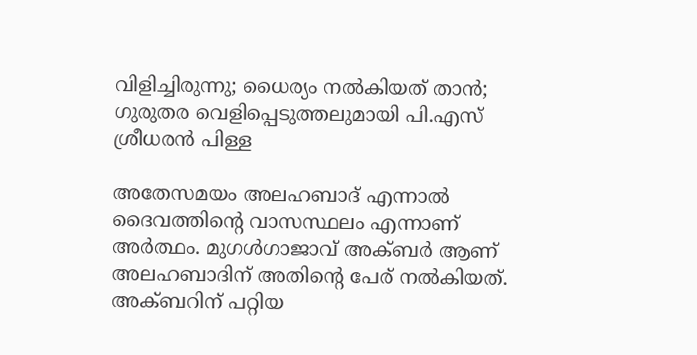വിളിച്ചിരുന്നു; ധൈര്യം നല്‍കിയത് താന്‍; ഗുരുതര വെളിപ്പെടുത്തലുമായി പി.എസ് ശ്രീധരന്‍ പിള്ള

അതേസമയം അലഹബാദ് എന്നാല്‍ ദൈവത്തിന്റെ വാസസ്ഥലം എന്നാണ് അര്‍ത്ഥം. മുഗള്‍ഗാജാവ് അക്ബര്‍ ആണ് അലഹബാദിന് അതിന്റെ പേര് നല്‍കിയത്. അക്ബറിന് പറ്റിയ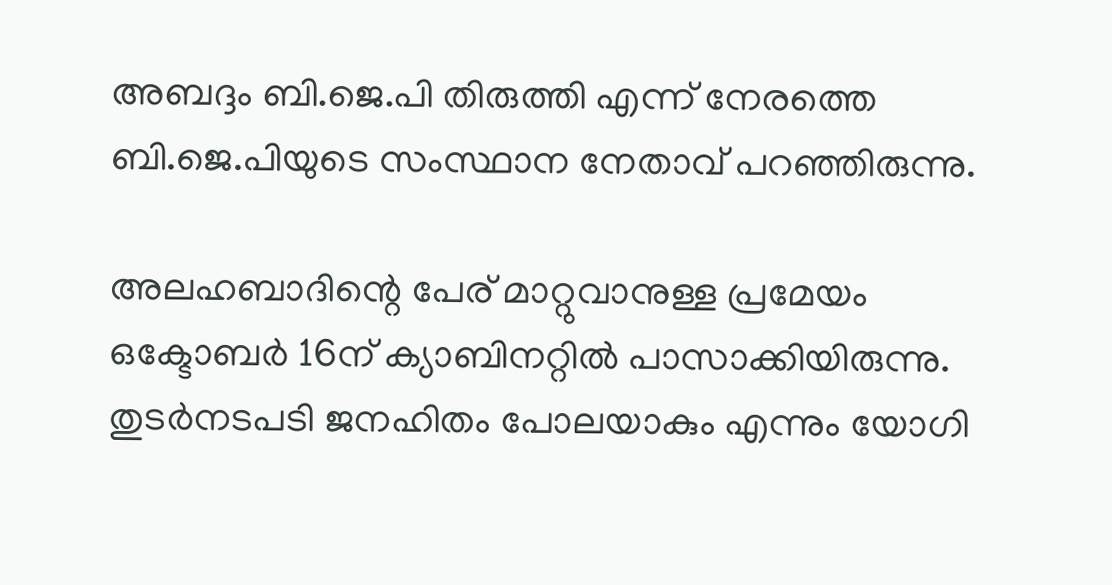അബദ്ദം ബി.ജെ.പി തിരുത്തി എന്ന് നേരത്തെ ബി.ജെ.പിയുടെ സംസ്ഥാന നേതാവ് പറഞ്ഞിരുന്നു.

അലഹബാദിന്റെ പേര് മാറ്റുവാനുള്ള പ്രമേയം ഒക്ടോബര്‍ 16ന് ക്യാബിനറ്റില്‍ പാസാക്കിയിരുന്നു. തുടര്‍നടപടി ജനഹിതം പോലയാകും എന്നും യോഗി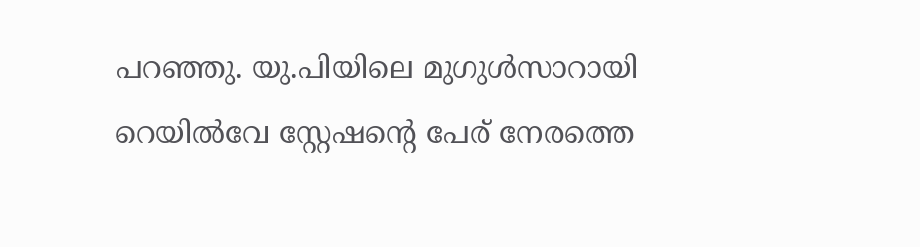പറഞ്ഞു. യു.പിയിലെ മുഗുള്‍സാറായി റെയില്‍വേ സ്റ്റേഷന്റെ പേര് നേരത്തെ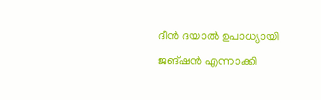ദീന്‍ ദയാല്‍ ഉപാധ്യായി ജങ്ഷന്‍ എന്നാക്കി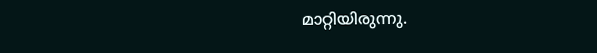മാറ്റിയിരുന്നു.